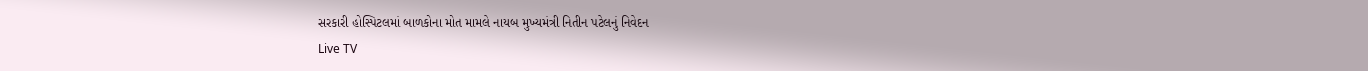સરકારી હોસ્પિટલમાં બાળકોના મોત મામલે નાયબ મુખ્યમંત્રી નિતીન પટેલનું નિવેદન
Live TV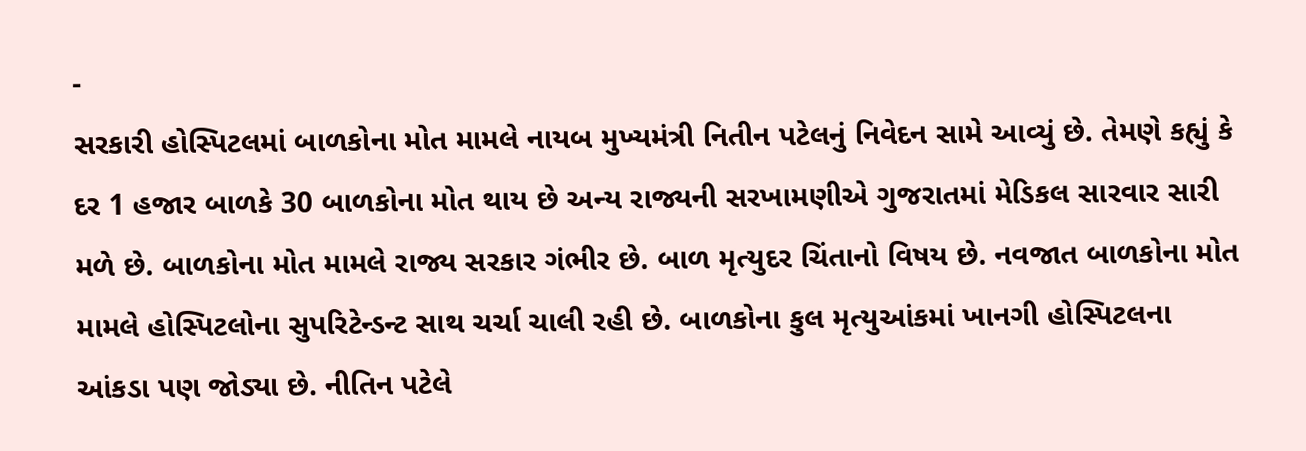-
સરકારી હોસ્પિટલમાં બાળકોના મોત મામલે નાયબ મુખ્યમંત્રી નિતીન પટેલનું નિવેદન સામે આવ્યું છે. તેમણે કહ્યું કે દર 1 હજાર બાળકે 30 બાળકોના મોત થાય છે અન્ય રાજ્યની સરખામણીએ ગુજરાતમાં મેડિકલ સારવાર સારી મળે છે. બાળકોના મોત મામલે રાજ્ય સરકાર ગંભીર છે. બાળ મૃત્યુદર ચિંતાનો વિષય છે. નવજાત બાળકોના મોત મામલે હોસ્પિટલોના સુપરિટેન્ડન્ટ સાથ ચર્ચા ચાલી રહી છે. બાળકોના કુલ મૃત્યુઆંકમાં ખાનગી હોસ્પિટલના આંકડા પણ જોડ્યા છે. નીતિન પટેલે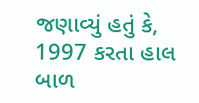જણાવ્યું હતું કે, 1997 કરતા હાલ બાળ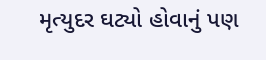મૃત્યુદર ઘટ્યો હોવાનું પણ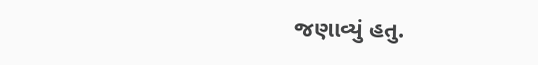જણાવ્યું હતુ.